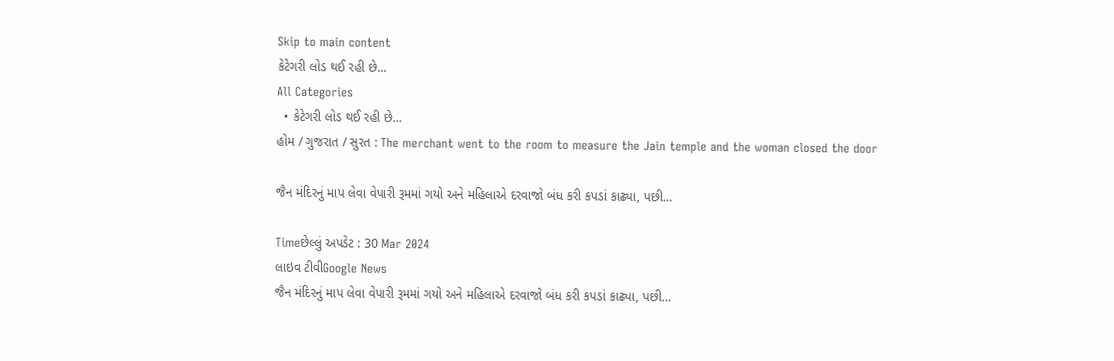Skip to main content
કેટેગરી લોડ થઈ રહી છે...
All Categories
  • કેટેગરી લોડ થઈ રહી છે...
હોમ / ગુજરાત / સુરત : The merchant went to the room to measure the Jain temple and the woman closed the door

જૈન મંદિરનું માપ લેવા વેપારી રૂમમાં ગયો અને મહિલાએ દરવાજો બંધ કરી કપડાં કાઢ્યા, પછી…

Timeછેલ્લું અપડેટ : 30 Mar 2024
લાઇવ ટીવીGoogle News
જૈન મંદિરનું માપ લેવા વેપારી રૂમમાં ગયો અને મહિલાએ દરવાજો બંધ કરી કપડાં કાઢ્યા, પછી…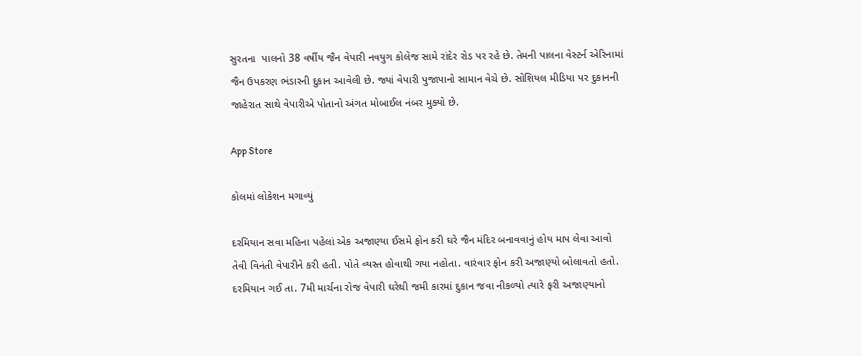સુરતના  પાલનો 38 વર્ષીય જૈન વેપારી નવયુગ કોલેજ સામે રાંદેર રોડ પર રહે છે. તેમની પાલના વેસ્ટર્ન એરિનામાં જૈન ઉપકરણ ભંડારની દુકાન આવેલી છે. જ્યાં વેપારી પુજાપાનો સામાન વેચે છે. સોશિયલ મીડિયા પર દુકાનની જાહેરાત સાથે વેપારીએ પોતાનો અંગત મોબાઈલ નંબર મુક્યો છે.

App Store

કોલમાં લોકેશન મગાવ્યું

દરમિયાન સવા મહિના પહેલાં એક અજાણ્યા ઈસમે ફોન કરી ઘરે જૈન મંદિર બનાવવાનું હોય માપ લેવા આવો તેવી વિનંતી વેપારીને કરી હતી. પોતે વ્યસ્ત હોવાથી ગયા નહોતા. વારંવાર ફોન કરી અજાણ્યો બોલાવતો હતો. દરમિયાન ગઈ તા. 7મી માર્ચના રોજ વેપારી ઘરેથી જમી કારમાં દુકાન જવા નીકળ્યો ત્યારે ફરી અજાણ્યાનો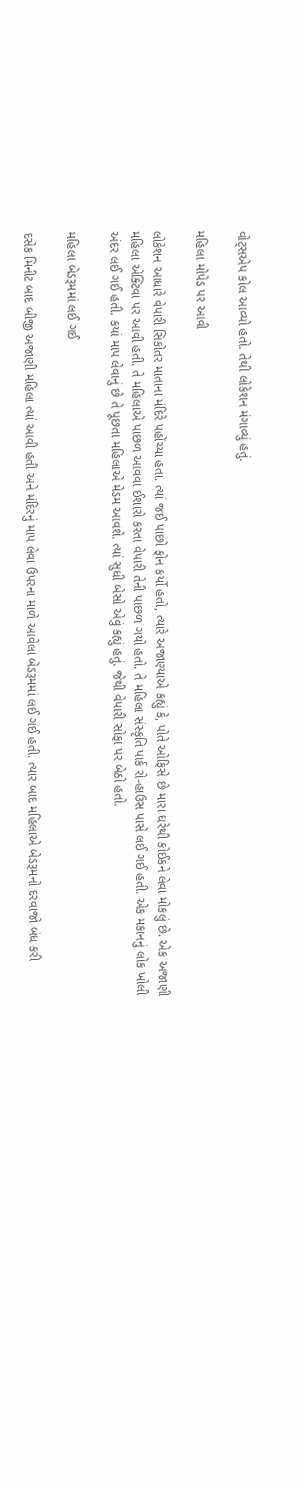વોટ્સએપ કોલ આવ્યો હતો. તેથી લોકેશન મંગાવ્યું હતું.

મહિલા મોપેડ પર આવી

લોકેશન આધારે વેપારી સિકોતર માતાના મંદિરે પહોંચ્યા હતા. ત્યાં જઈ પાછો ફોન કર્યો હતો, ત્યારે અજાણ્યાએ કહ્યું કે, પોતે ઓફિસે છે મારા ઘરેથી કોઈકને લેવા મોકલું છે. એક અજાણી મહિલા એક્ટિવા પર આવી હતી. તે મહિલાએ પાછળ આવવા ઈશારો કરતા વેપારી તેની પાછળ ગયો હતો. તે મહિલા સંસ્કૃતિ પાર્ક રો-હાઉસ પાસે લઈ ગઈ હતી. એક મકાનનું લોક ખોલી અંદર લઈ ગઈ હતી. કયાં માપ લેવાનું છે તે પૂછતા મહિલાએ મેડમ આવશે. ત્યાં સુધી બેસો એવું કહ્યું હતું. જેથી વેપારી સોફા પર બેઠો હતો.

મહિલા બેડરૂમમાં લઈ ગઈ

દસેક મિનીટ બાદ બીજી અજાણી મહિલા ત્યાં આવી હતી અને મંદિરનું માપ લેવા ઉપરના માળે આવેલા બેડરૂમમાં લઈ ગઈ હતી. ત્યાર બાદ મહિલાએ બેડરૂમનો દરવાજો બંધ કરી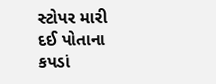સ્ટોપર મારી દઈ પોતાના કપડાં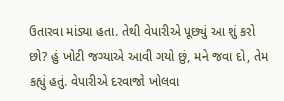ઉતારવા માંડ્યા હતા. તેથી વેપારીએ પૂછ્યું આ શું કરો છો? હું ખોટી જગ્યાએ આવી ગયો છું, મને જવા દો, તેમ કહ્યું હતું. વેપારીએ દરવાજો ખોલવા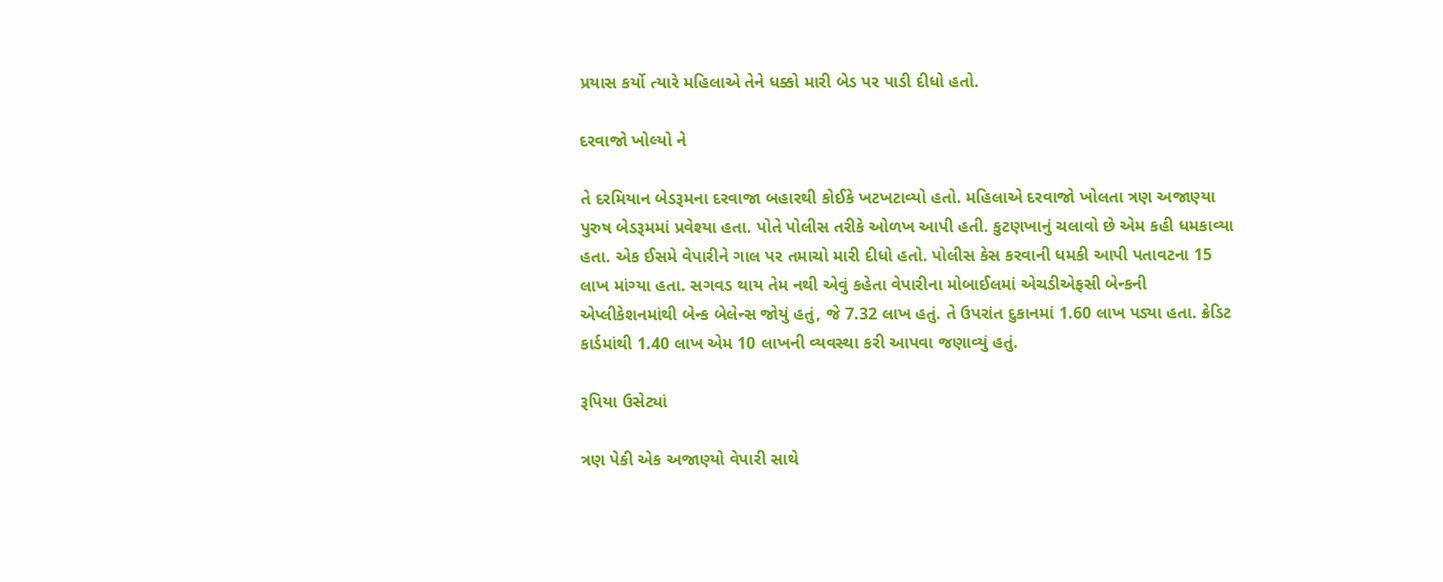પ્રયાસ કર્યો ત્યારે મહિલાએ તેને ધક્કો મારી બેડ પર પાડી દીધો હતો.

દરવાજો ખોલ્યો ને

તે દરમિયાન બેડરૂમના દરવાજા બહારથી કોઈકે ખટખટાવ્યો હતો. મહિલાએ દરવાજો ખોલતા ત્રણ અજાણ્યા પુરુષ બેડરૂમમાં પ્રવેશ્યા હતા. પોતે પોલીસ તરીકે ઓળખ આપી હતી. કુટણખાનું ચલાવો છે એમ કહી ધમકાવ્યા હતા. એક ઈસમે વેપારીને ગાલ પર તમાચો મારી દીધો હતો. પોલીસ કેસ કરવાની ધમકી આપી પતાવટના 15 લાખ માંગ્યા હતા. સગવડ થાય તેમ નથી એવું કહેતા વેપારીના મોબાઈલમાં એચડીએફસી બેન્કની એપ્લીકેશનમાંથી બેન્ક બેલેન્સ જોયું હતું, જે 7.32 લાખ હતું. તે ઉપરાંત દુકાનમાં 1.60 લાખ પડ્યા હતા. ક્રેડિટ કાર્ડમાંથી 1.40 લાખ એમ 10 લાખની વ્યવસ્થા કરી આપવા જણાવ્યું હતું.

રૂપિયા ઉસેટ્યાં

ત્રણ પેકી એક અજાણ્યો વેપારી સાથે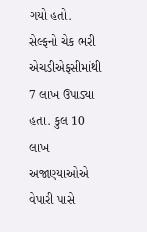ગયો હતો. સેલ્ફનો ચેક ભરી એચડીએફસીમાંથી 7 લાખ ઉપાડ્યા હતા. કુલ 10 લાખ અજાણ્યાઓએ વેપારી પાસે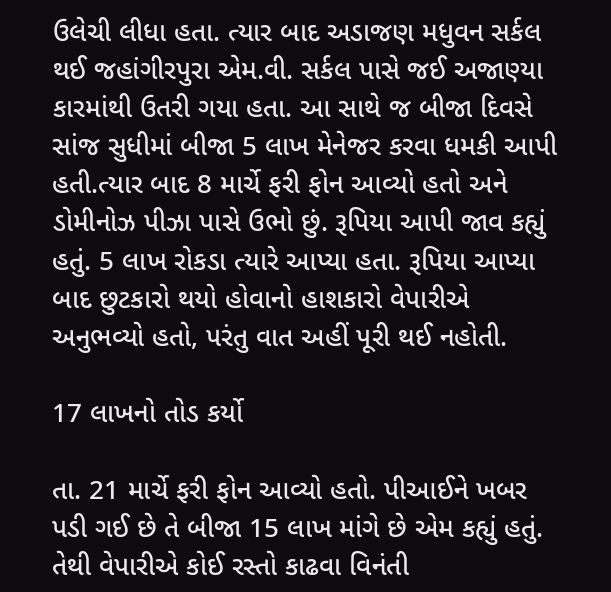ઉલેચી લીધા હતા. ત્યાર બાદ અડાજણ મધુવન સર્કલ થઈ જહાંગીરપુરા એમ.વી. સર્કલ પાસે જઈ અજાણ્યા કારમાંથી ઉતરી ગયા હતા. આ સાથે જ બીજા દિવસે સાંજ સુધીમાં બીજા 5 લાખ મેનેજર કરવા ધમકી આપી હતી.ત્યાર બાદ 8 માર્ચે ફરી ફોન આવ્યો હતો અને ડોમીનોઝ પીઝા પાસે ઉભો છું. રૂપિયા આપી જાવ કહ્યું હતું. 5 લાખ રોકડા ત્યારે આપ્યા હતા. રૂપિયા આપ્યા બાદ છુટકારો થયો હોવાનો હાશકારો વેપારીએ અનુભવ્યો હતો, પરંતુ વાત અહીં પૂરી થઈ નહોતી.

17 લાખનો તોડ કર્યો

તા. 21 માર્ચે ફરી ફોન આવ્યો હતો. પીઆઈને ખબર પડી ગઈ છે તે બીજા 15 લાખ માંગે છે એમ કહ્યું હતું. તેથી વેપારીએ કોઈ રસ્તો કાઢવા વિનંતી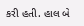કરી હતી. હાલ બે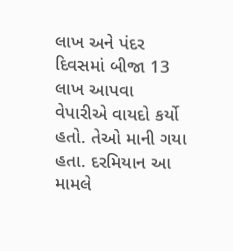લાખ અને પંદર દિવસમાં બીજા 13 લાખ આપવા વેપારીએ વાયદો કર્યો હતો. તેઓ માની ગયા હતા. દરમિયાન આ મામલે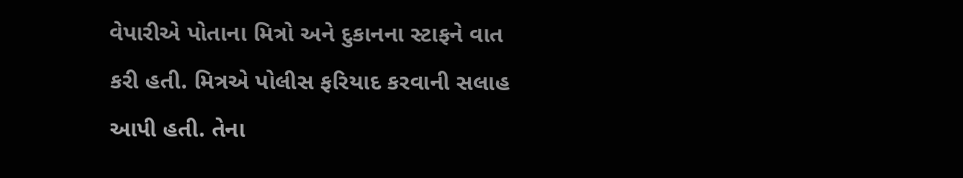વેપારીએ પોતાના મિત્રો અને દુકાનના સ્ટાફને વાત કરી હતી. મિત્રએ પોલીસ ફરિયાદ કરવાની સલાહ આપી હતી. તેના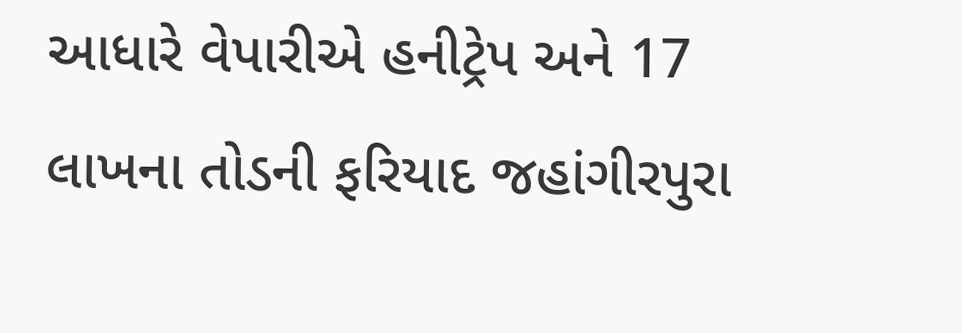આધારે વેપારીએ હનીટ્રેપ અને 17 લાખના તોડની ફરિયાદ જહાંગીરપુરા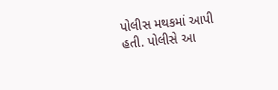પોલીસ મથકમાં આપી હતી. પોલીસે આ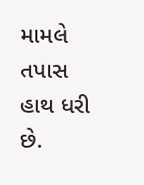મામલે તપાસ હાથ ધરી છે.